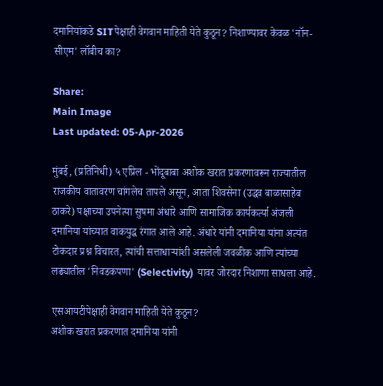दमानियांकडे SITपेक्षाही वेगवान माहिती येते कुठून? निशाण्यावर केवळ 'नॉन-सीएम' लॉबीच का?

Share:
Main Image
Last updated: 05-Apr-2026

मुंबई, (प्रतिनिधी) ५ एप्रिल - भोंदूबाबा अशोक खरात प्रकरणावरून राज्यातील राजकीय वातावरण चांगलेच तापले असून, आता शिवसेना (उद्धव बाळासाहेब ठाकरे) पक्षाच्या उपनेत्या सुषमा अंधारे आणि सामाजिक कार्यकर्त्या अंजली दमानिया यांच्यात वाकयुद्ध रंगात आले आहे. अंधारे यांनी दमानिया यांना अत्यंत टोकदार प्रश्न विचारत, त्यांची सत्ताधाऱ्यांशी असलेली जवळीक आणि त्यांच्या लढ्यातील 'निवडकपणा' (Selectivity) यावर जोरदार निशाणा साधला आहे.

एसआयटीपेक्षाही वेगवान माहिती येते कुठून?
अशोक खरात प्रकरणात दमानिया यांनी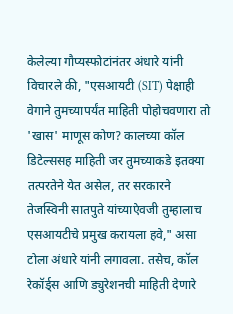केलेल्या गौप्यस्फोटांनंतर अंधारे यांनी विचारले की, "एसआयटी (SIT) पेक्षाही वेगाने तुमच्यापर्यंत माहिती पोहोचवणारा तो 'खास' माणूस कोण? कालच्या कॉल डिटेल्ससह माहिती जर तुमच्याकडे इतक्या तत्परतेने येत असेल, तर सरकारने तेजस्विनी सातपुते यांच्याऐवजी तुम्हालाच एसआयटीचे प्रमुख करायला हवे," असा टोला अंधारे यांनी लगावला. तसेच, कॉल रेकॉर्ड्स आणि ड्युरेशनची माहिती देणारे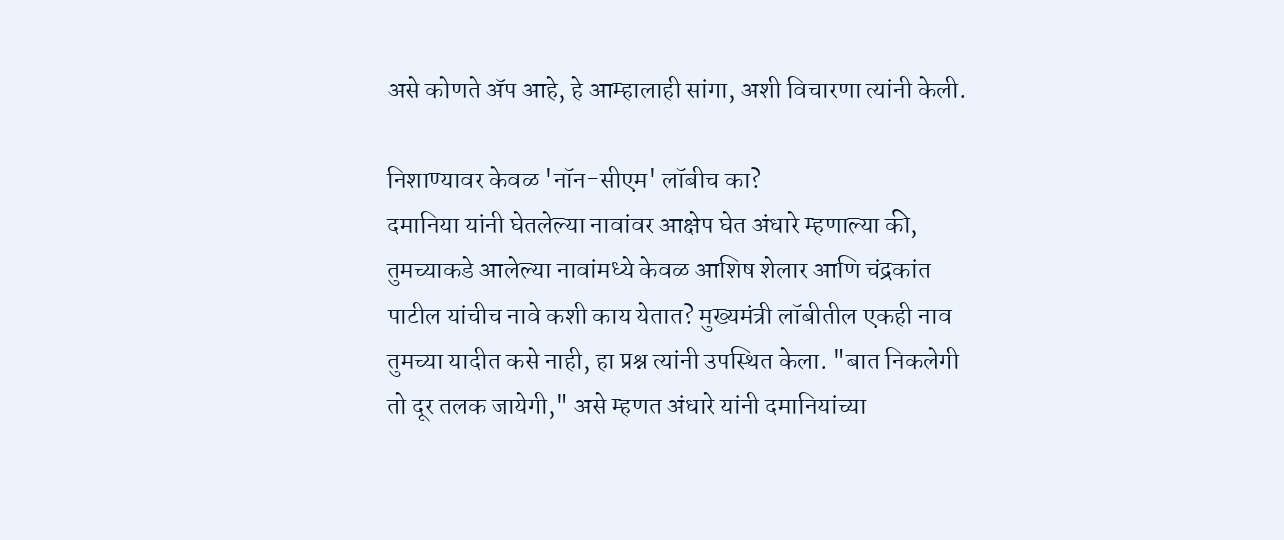असे कोणते अ‍ॅप आहे, हे आम्हालाही सांगा, अशी विचारणा त्यांनी केली.

निशाण्यावर केवळ 'नॉन-सीएम' लॉबीच का?
दमानिया यांनी घेतलेल्या नावांवर आक्षेप घेत अंधारे म्हणाल्या की, तुमच्याकडे आलेल्या नावांमध्ये केवळ आशिष शेलार आणि चंद्रकांत पाटील यांचीच नावे कशी काय येतात? मुख्यमंत्री लॉबीतील एकही नाव तुमच्या यादीत कसे नाही, हा प्रश्न त्यांनी उपस्थित केला. "बात निकलेगी तो दूर तलक जायेगी," असे म्हणत अंधारे यांनी दमानियांच्या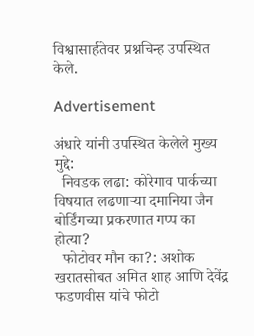विश्वासार्हतेवर प्रश्नचिन्ह उपस्थित केले.

Advertisement

अंधारे यांनी उपस्थित केलेले मुख्य मुद्दे:
  निवडक लढा: कोरेगाव पार्कच्या विषयात लढणाऱ्या दमानिया जैन बोर्डिंगच्या प्रकरणात गप्प का होत्या?
  फोटोवर मौन का?: अशोक खरातसोबत अमित शाह आणि देवेंद्र फडणवीस यांचे फोटो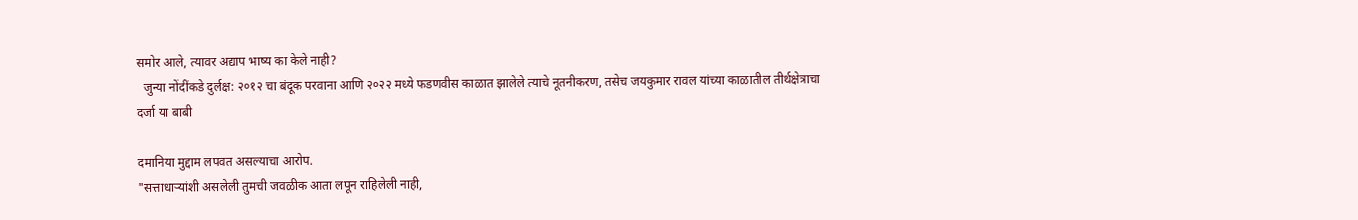समोर आले, त्यावर अद्याप भाष्य का केले नाही?
  जुन्या नोंदींकडे दुर्लक्ष: २०१२ चा बंदूक परवाना आणि २०२२ मध्ये फडणवीस काळात झालेले त्याचे नूतनीकरण, तसेच जयकुमार रावल यांच्या काळातील तीर्थक्षेत्राचा दर्जा या बाबी

दमानिया मुद्दाम लपवत असल्याचा आरोप.
"सत्ताधाऱ्यांशी असलेली तुमची जवळीक आता लपून राहिलेली नाही,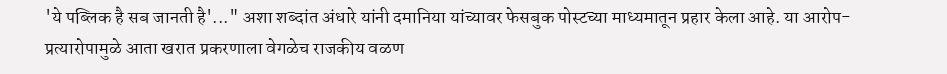'ये पब्लिक है सब जानती है'..." अशा शब्दांत अंधारे यांनी दमानिया यांच्यावर फेसबुक पोस्टच्या माध्यमातून प्रहार केला आहे. या आरोप-प्रत्यारोपामुळे आता खरात प्रकरणाला वेगळेच राजकीय वळण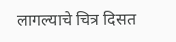लागल्याचे चित्र दिसत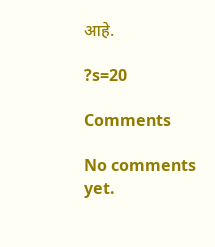आहे.

?s=20

Comments

No comments yet.